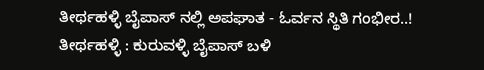ತೀರ್ಥಹಳ್ಳಿ ಬೈಪಾಸ್ ನಲ್ಲಿ ಅಪಘಾತ - ಓರ್ವನ ಸ್ಥಿತಿ ಗಂಭೀರ..!
ತೀರ್ಥಹಳ್ಳಿ : ಕುರುವಳ್ಳಿ ಬೈಪಾಸ್ ಬಳಿ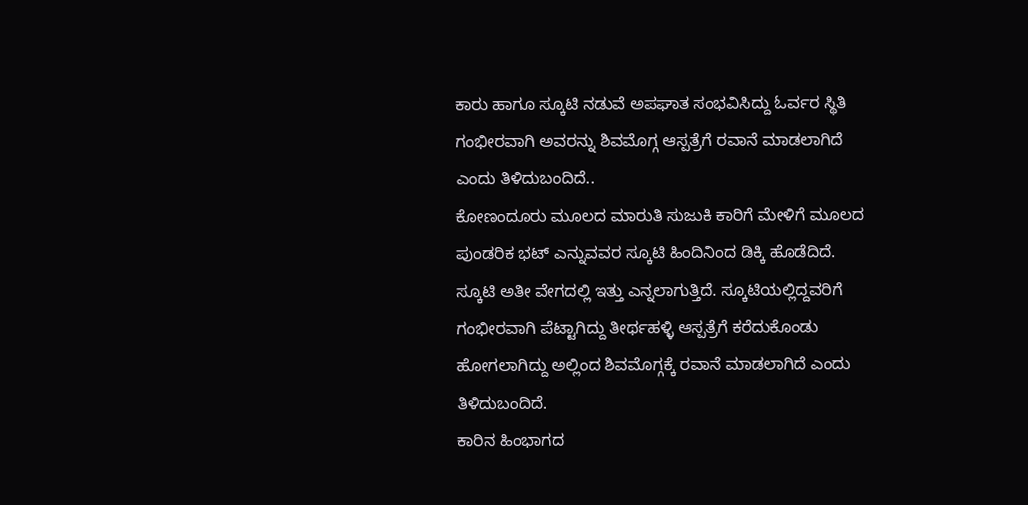ಕಾರು ಹಾಗೂ ಸ್ಕೂಟಿ ನಡುವೆ ಅಪಘಾತ ಸಂಭವಿಸಿದ್ದು ಓರ್ವರ ಸ್ಥಿತಿ ಗಂಭೀರವಾಗಿ ಅವರನ್ನು ಶಿವಮೊಗ್ಗ ಆಸ್ಪತ್ರೆಗೆ ರವಾನೆ ಮಾಡಲಾಗಿದೆ ಎಂದು ತಿಳಿದುಬಂದಿದೆ..
ಕೋಣಂದೂರು ಮೂಲದ ಮಾರುತಿ ಸುಜುಕಿ ಕಾರಿಗೆ ಮೇಳಿಗೆ ಮೂಲದ ಪುಂಡರಿಕ ಭಟ್ ಎನ್ನುವವರ ಸ್ಕೂಟಿ ಹಿಂದಿನಿಂದ ಡಿಕ್ಕಿ ಹೊಡೆದಿದೆ. ಸ್ಕೂಟಿ ಅತೀ ವೇಗದಲ್ಲಿ ಇತ್ತು ಎನ್ನಲಾಗುತ್ತಿದೆ. ಸ್ಕೂಟಿಯಲ್ಲಿದ್ದವರಿಗೆ ಗಂಭೀರವಾಗಿ ಪೆಟ್ಟಾಗಿದ್ದು ತೀರ್ಥಹಳ್ಳಿ ಆಸ್ಪತ್ರೆಗೆ ಕರೆದುಕೊಂಡು ಹೋಗಲಾಗಿದ್ದು ಅಲ್ಲಿಂದ ಶಿವಮೊಗ್ಗಕ್ಕೆ ರವಾನೆ ಮಾಡಲಾಗಿದೆ ಎಂದು ತಿಳಿದುಬಂದಿದೆ.
ಕಾರಿನ ಹಿಂಭಾಗದ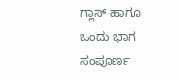ಗ್ಲಾಸ್ ಹಾಗೂ ಒಂದು ಭಾಗ ಸಂಪೂರ್ಣ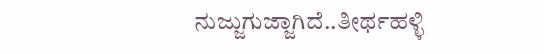ನುಜ್ಜುಗುಜ್ಜಾಗಿದೆ..ತೀರ್ಥಹಳ್ಳಿ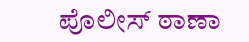ಪೊಲೀಸ್ ಠಾಣಾ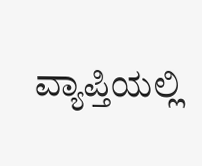ವ್ಯಾಪ್ತಿಯಲ್ಲಿ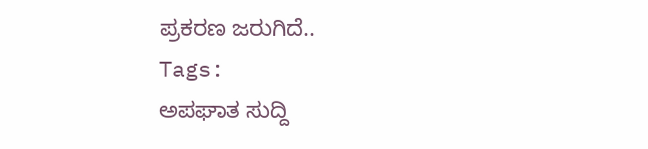ಪ್ರಕರಣ ಜರುಗಿದೆ..
Tags:
ಅಪಘಾತ ಸುದ್ದಿ